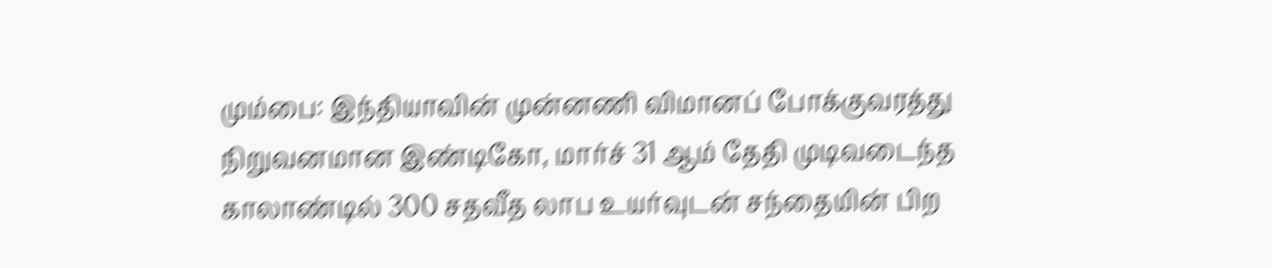மும்பை: இந்தியாவின் முன்னணி விமானப் போக்குவரத்து நிறுவனமான இண்டிகோ, மார்ச் 31 ஆம் தேதி முடிவடைந்த காலாண்டில் 300 சதவீத லாப உயர்வுடன் சந்தையின் பிற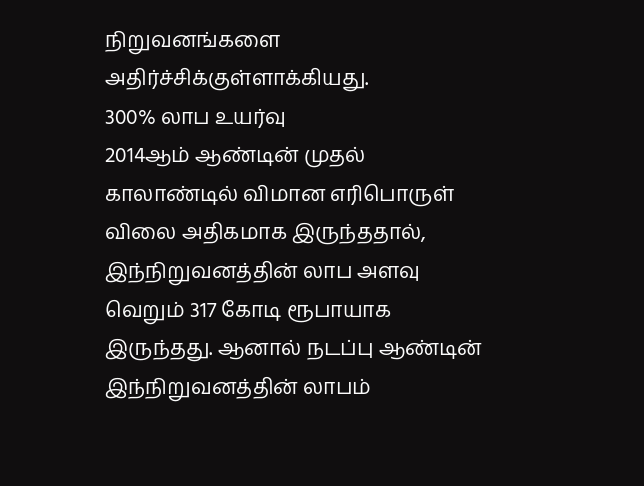நிறுவனங்களை அதிர்ச்சிக்குள்ளாக்கியது.
300% லாப உயர்வு
2014ஆம் ஆண்டின் முதல் காலாண்டில் விமான எரிபொருள் விலை அதிகமாக இருந்ததால், இந்நிறுவனத்தின் லாப அளவு வெறும் 317 கோடி ரூபாயாக இருந்தது. ஆனால் நடப்பு ஆண்டின் இந்நிறுவனத்தின் லாபம்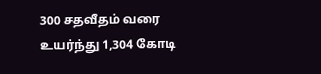300 சதவீதம் வரை உயர்ந்து 1,304 கோடி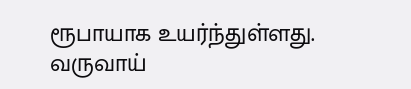ரூபாயாக உயர்ந்துள்ளது.
வருவாய்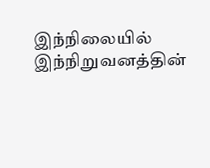இந்நிலையில் இந்நிறுவனத்தின்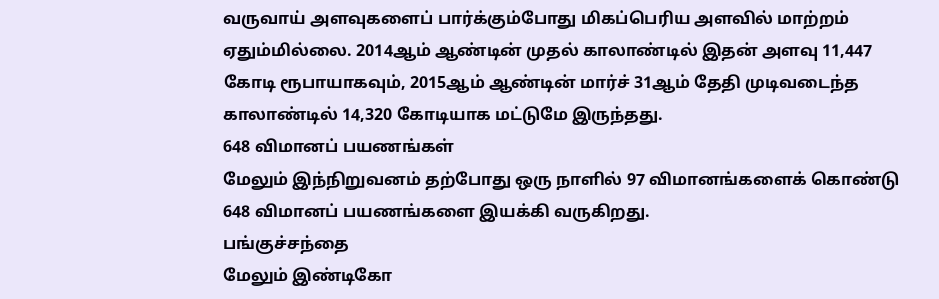வருவாய் அளவுகளைப் பார்க்கும்போது மிகப்பெரிய அளவில் மாற்றம் ஏதும்மில்லை. 2014ஆம் ஆண்டின் முதல் காலாண்டில் இதன் அளவு 11,447 கோடி ரூபாயாகவும், 2015ஆம் ஆண்டின் மார்ச் 31ஆம் தேதி முடிவடைந்த காலாண்டில் 14,320 கோடியாக மட்டுமே இருந்தது.
648 விமானப் பயணங்கள்
மேலும் இந்நிறுவனம் தற்போது ஒரு நாளில் 97 விமானங்களைக் கொண்டு 648 விமானப் பயணங்களை இயக்கி வருகிறது.
பங்குச்சந்தை
மேலும் இண்டிகோ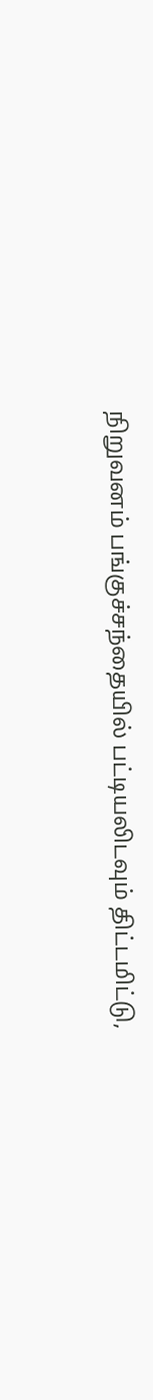நிறுவனம் பங்குச்சந்தையில் பட்டியலிடவும் திட்டமிட்டு,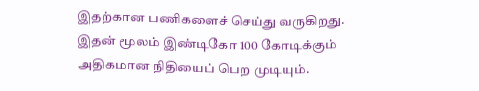இதற்கான பணிகளைச் செய்து வருகிறது. இதன் மூலம் இண்டிகோ 100 கோடிக்கும் அதிகமான நிதியைப் பெற முடியும்.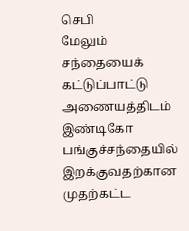செபி
மேலும் சந்தையைக் கட்டுப்பாட்டு அணையத்திடம் இண்டிகோ பங்குச்சந்தையில் இறக்குவதற்கான முதற்கட்ட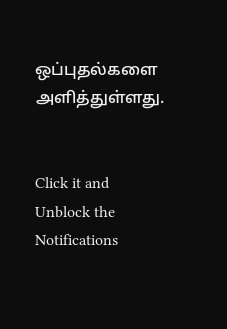ஒப்புதல்களை அளித்துள்ளது.


Click it and Unblock the Notifications